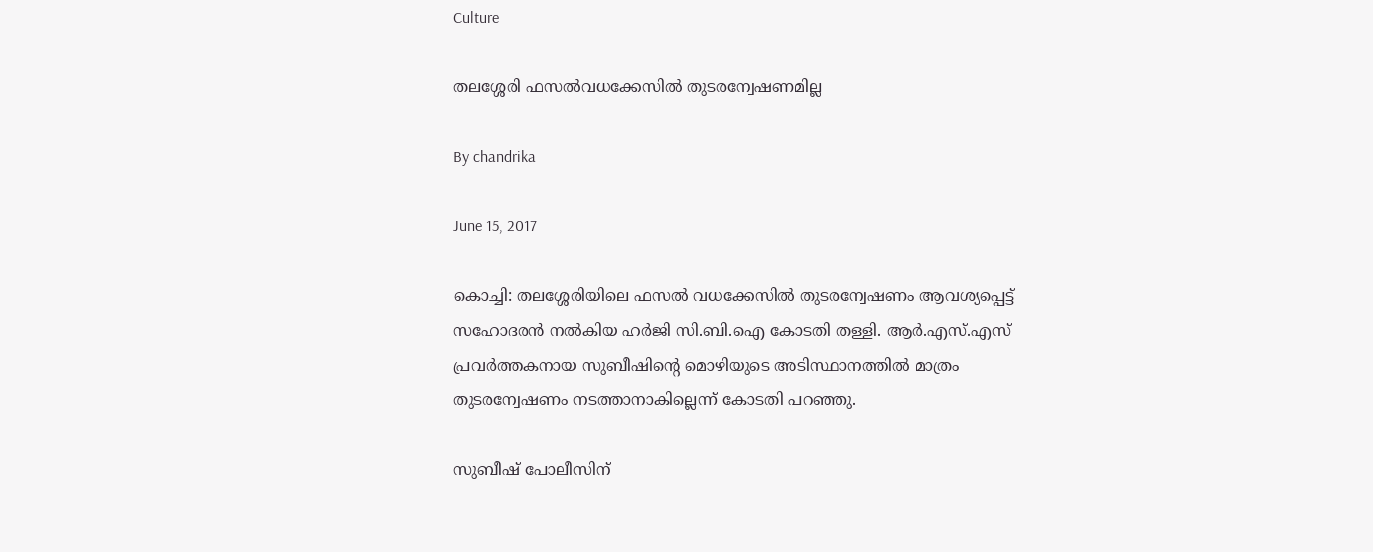Culture

തലശ്ശേരി ഫസല്‍വധക്കേസില്‍ തുടരന്വേഷണമില്ല

By chandrika

June 15, 2017

കൊച്ചി: തലശ്ശേരിയിലെ ഫസല്‍ വധക്കേസില്‍ തുടരന്വേഷണം ആവശ്യപ്പെട്ട് സഹോദരന്‍ നല്‍കിയ ഹര്‍ജി സി.ബി.ഐ കോടതി തള്ളി. ആര്‍.എസ്.എസ് പ്രവര്‍ത്തകനായ സുബീഷിന്റെ മൊഴിയുടെ അടിസ്ഥാനത്തില്‍ മാത്രം തുടരന്വേഷണം നടത്താനാകില്ലെന്ന് കോടതി പറഞ്ഞു.

സുബീഷ് പോലീസിന്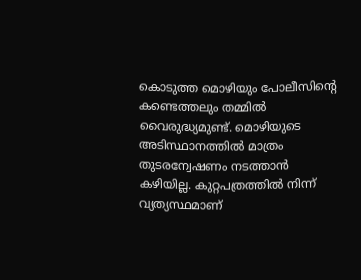കൊടുത്ത മൊഴിയും പോലീസിന്റെ കണ്ടെത്തലും തമ്മില്‍ വൈരുദ്ധ്യമുണ്ട്. മൊഴിയുടെ അടിസ്ഥാനത്തില്‍ മാത്രം തുടരന്വേഷണം നടത്താന്‍ കഴിയില്ല. കുറ്റപത്രത്തില്‍ നിന്ന് വ്യത്യസ്ഥമാണ്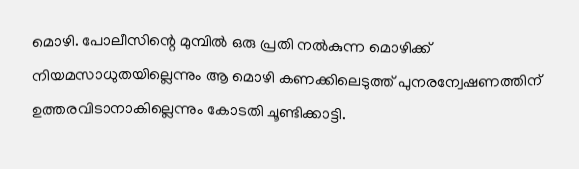മൊഴി. പോലീസിന്റെ മുമ്പില്‍ ഒരു പ്രതി നല്‍കുന്ന മൊഴിക്ക് നിയമസാധുതയില്ലെന്നും ആ മൊഴി കണക്കിലെടുത്ത് പുനരന്വേഷണത്തിന് ഉത്തരവിടാനാകില്ലെന്നും കോടതി ചൂണ്ടിക്കാട്ടി.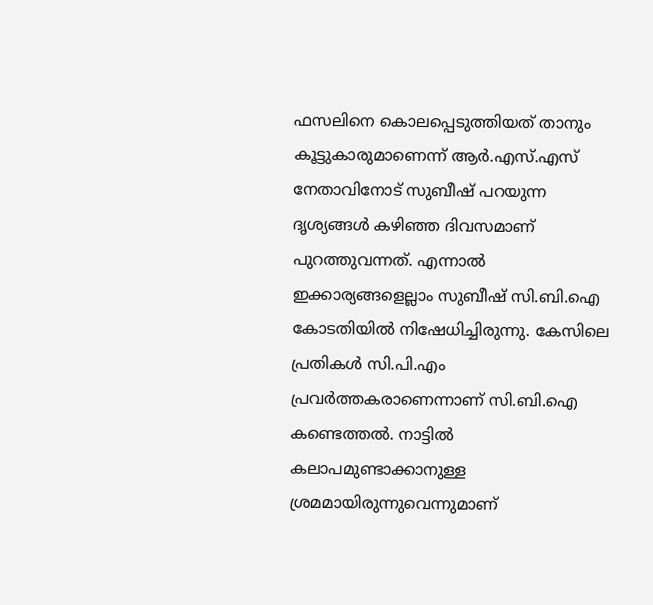ഫസലിനെ കൊലപ്പെടുത്തിയത് താനും കൂട്ടുകാരുമാണെന്ന് ആര്‍.എസ്.എസ് നേതാവിനോട് സുബീഷ് പറയുന്ന ദൃശ്യങ്ങള്‍ കഴിഞ്ഞ ദിവസമാണ് പുറത്തുവന്നത്. എന്നാല്‍ ഇക്കാര്യങ്ങളെല്ലാം സുബീഷ് സി.ബി.ഐ കോടതിയില്‍ നിഷേധിച്ചിരുന്നു. കേസിലെ പ്രതികള്‍ സി.പി.എം പ്രവര്‍ത്തകരാണെന്നാണ് സി.ബി.ഐ കണ്ടെത്തല്‍. നാട്ടില്‍ കലാപമുണ്ടാക്കാനുള്ള ശ്രമമായിരുന്നുവെന്നുമാണ്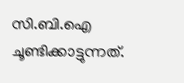സി.ബി.ഐ ചൂണ്ടിക്കാട്ടുന്നത്.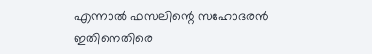എന്നാല്‍ ഫസലിന്റെ സഹോദരന്‍ ഇതിനെതിരെ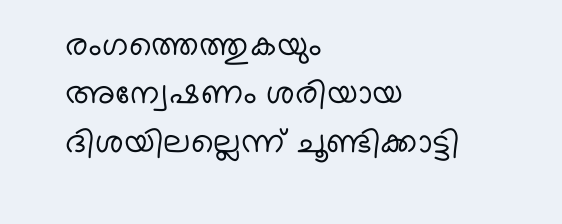രംഗത്തെത്തുകയും അന്വേഷണം ശരിയായ ദിശയിലല്ലെന്ന് ചൂണ്ടിക്കാട്ടി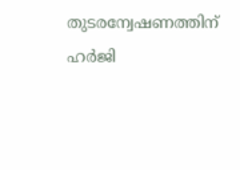തുടരന്വേഷണത്തിന് ഹര്‍ജി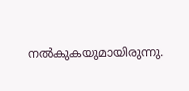നല്‍കുകയുമായിരുന്നു.